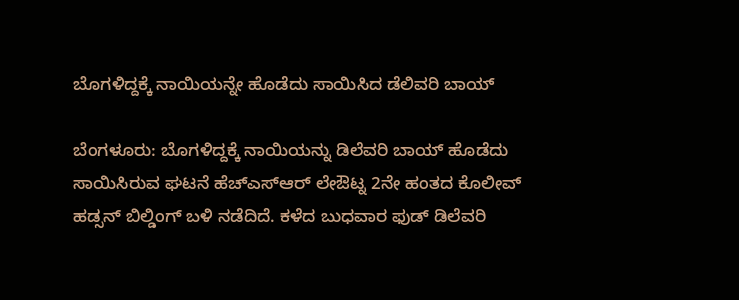ಬೊಗಳಿದ್ದಕ್ಕೆ ನಾಯಿಯನ್ನೇ ಹೊಡೆದು ಸಾಯಿಸಿದ ಡೆಲಿವರಿ ಬಾಯ್

ಬೆಂಗಳೂರು: ಬೊಗಳಿದ್ದಕ್ಕೆ ನಾಯಿಯನ್ನು ಡಿಲೆವರಿ ಬಾಯ್ ಹೊಡೆದು ಸಾಯಿಸಿರುವ ಘಟನೆ ಹೆಚ್ಎಸ್ಆರ್ ಲೇಔಟ್ನ 2ನೇ ಹಂತದ ಕೊಲೀವ್ ಹಡ್ಸನ್ ಬಿಲ್ಡಿಂಗ್ ಬಳಿ ನಡೆದಿದೆ. ಕಳೆದ ಬುಧವಾರ ಫುಡ್ ಡಿಲೆವರಿ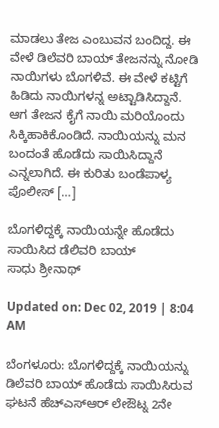ಮಾಡಲು ತೇಜ ಎಂಬುವನ ಬಂದಿದ್ದ. ಈ ವೇಳೆ ಡಿಲೆವರಿ ಬಾಯ್ ತೇಜನನ್ನು ನೋಡಿ ನಾಯಿಗಳು ಬೊಗಳಿವೆ. ಈ ವೇಳೆ ಕಟ್ಟಿಗೆ ಹಿಡಿದು ನಾಯಿಗಳನ್ನ ಅಟ್ಟಾಡಿಸಿದ್ದಾನೆ. ಆಗ ತೇಜನ ಕೈಗೆ ನಾಯಿ ಮರಿಯೊಂದು ಸಿಕ್ಕಿಹಾಕಿಕೊಂಡಿದೆ. ನಾಯಿಯನ್ನು ಮನ ಬಂದಂತೆ ಹೊಡೆದು ಸಾಯಿಸಿದ್ದಾನೆ ಎನ್ನಲಾಗಿದೆ. ಈ ಕುರಿತು ಬಂಡೆಪಾಳ್ಯ ಪೊಲೀಸ್ […]

ಬೊಗಳಿದ್ದಕ್ಕೆ ನಾಯಿಯನ್ನೇ ಹೊಡೆದು ಸಾಯಿಸಿದ ಡೆಲಿವರಿ ಬಾಯ್
ಸಾಧು ಶ್ರೀನಾಥ್

Updated on: Dec 02, 2019 | 8:04 AM

ಬೆಂಗಳೂರು: ಬೊಗಳಿದ್ದಕ್ಕೆ ನಾಯಿಯನ್ನು ಡಿಲೆವರಿ ಬಾಯ್ ಹೊಡೆದು ಸಾಯಿಸಿರುವ ಘಟನೆ ಹೆಚ್ಎಸ್ಆರ್ ಲೇಔಟ್ನ 2ನೇ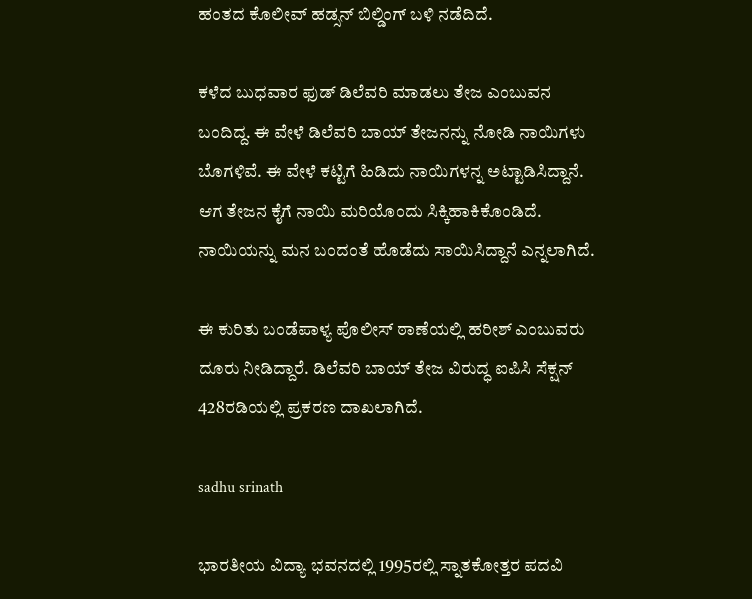ಹಂತದ ಕೊಲೀವ್ ಹಡ್ಸನ್ ಬಿಲ್ಡಿಂಗ್ ಬಳಿ ನಡೆದಿದೆ.

ಕಳೆದ ಬುಧವಾರ ಫುಡ್ ಡಿಲೆವರಿ ಮಾಡಲು ತೇಜ ಎಂಬುವನ ಬಂದಿದ್ದ. ಈ ವೇಳೆ ಡಿಲೆವರಿ ಬಾಯ್ ತೇಜನನ್ನು ನೋಡಿ ನಾಯಿಗಳು ಬೊಗಳಿವೆ. ಈ ವೇಳೆ ಕಟ್ಟಿಗೆ ಹಿಡಿದು ನಾಯಿಗಳನ್ನ ಅಟ್ಟಾಡಿಸಿದ್ದಾನೆ. ಆಗ ತೇಜನ ಕೈಗೆ ನಾಯಿ ಮರಿಯೊಂದು ಸಿಕ್ಕಿಹಾಕಿಕೊಂಡಿದೆ. ನಾಯಿಯನ್ನು ಮನ ಬಂದಂತೆ ಹೊಡೆದು ಸಾಯಿಸಿದ್ದಾನೆ ಎನ್ನಲಾಗಿದೆ.

ಈ ಕುರಿತು ಬಂಡೆಪಾಳ್ಯ ಪೊಲೀಸ್ ಠಾಣೆಯಲ್ಲಿ ಹರೀಶ್ ಎಂಬುವರು ದೂರು ನೀಡಿದ್ದಾರೆ. ಡಿಲೆವರಿ ಬಾಯ್ ತೇಜ ವಿರುದ್ಧ ಐಪಿಸಿ ಸೆಕ್ಷನ್ 428ರಡಿಯಲ್ಲಿ ಪ್ರಕರಣ ದಾಖಲಾಗಿದೆ.

sadhu srinath

ಭಾರತೀಯ ವಿದ್ಯಾ ಭವನದಲ್ಲಿ 1995ರಲ್ಲಿ ಸ್ನಾತಕೋತ್ತರ ಪದವಿ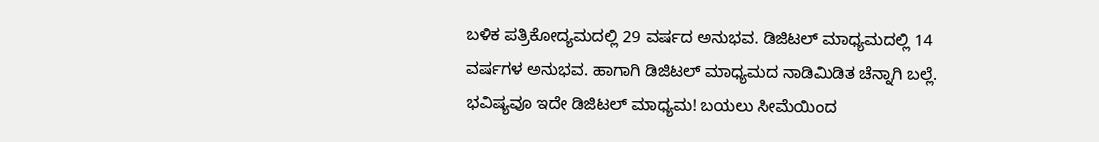ಬಳಿಕ ಪತ್ರಿಕೋದ್ಯಮದಲ್ಲಿ 29 ವರ್ಷದ ಅನುಭವ. ಡಿಜಿಟಲ್ ಮಾಧ್ಯಮದಲ್ಲಿ 14 ವರ್ಷಗಳ ಅನುಭವ. ಹಾಗಾಗಿ ಡಿಜಿಟಲ್ ಮಾಧ್ಯಮದ ನಾಡಿಮಿಡಿತ ಚೆನ್ನಾಗಿ ಬಲ್ಲೆ. ಭವಿಷ್ಯವೂ ಇದೇ ಡಿಜಿಟಲ್ ಮಾಧ್ಯಮ! ಬಯಲು ಸೀಮೆಯಿಂದ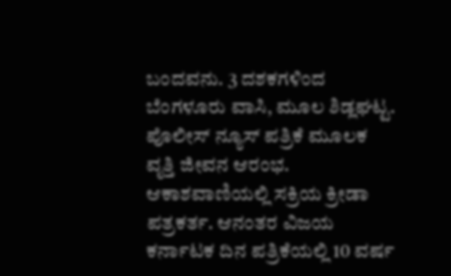ಬಂದವನು. 3 ದಶಕಗಳಿಂದ ಬೆಂಗಳೂರು ವಾಸಿ, ಮೂಲ ಶಿಡ್ಲಘಟ್ಟ. ಪೊಲೀಸ್ ನ್ಯೂಸ್ ಪತ್ರಿಕೆ ಮೂಲಕ ವೃತ್ತಿ ಜೀವನ ಆರಂಭ. ಆಕಾಶವಾಣಿಯಲ್ಲಿ ಸಕ್ರಿಯ ಕ್ರೀಡಾ ಪತ್ರಕರ್ತ. ಆನಂತರ ವಿಜಯ ಕರ್ನಾಟಕ ದಿನ ಪತ್ರಿಕೆಯಲ್ಲಿ 10 ವರ್ಷ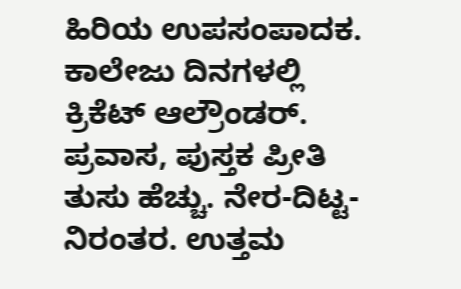ಹಿರಿಯ ಉಪಸಂಪಾದಕ. ಕಾಲೇಜು ದಿನಗಳಲ್ಲಿ ಕ್ರಿಕೆಟ್ ಆಲ್ರೌಂಡರ್. ಪ್ರವಾಸ, ಪುಸ್ತಕ ಪ್ರೀತಿ ತುಸು ಹೆಚ್ಚು. ನೇರ-ದಿಟ್ಟ-ನಿರಂತರ. ಉತ್ತಮ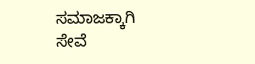ಸಮಾಜಕ್ಕಾಗಿ ಸೇವೆ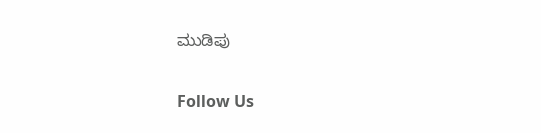ಮುಡಿಪು

Follow Us